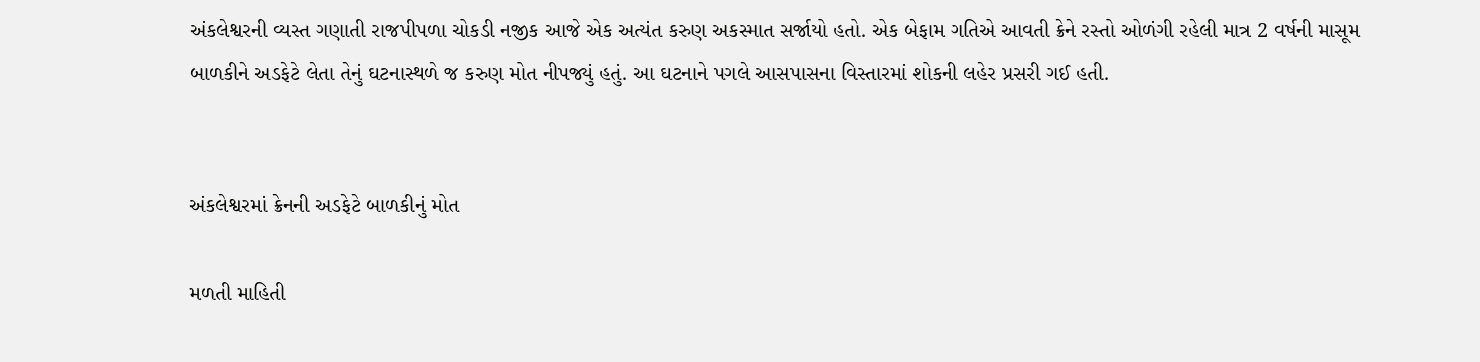અંકલેશ્વરની વ્યસ્ત ગણાતી રાજપીપળા ચોકડી નજીક આજે એક અત્યંત કરુણ અકસ્માત સર્જાયો હતો. એક બેફામ ગતિએ આવતી ક્રેને રસ્તો ઓળંગી રહેલી માત્ર 2 વર્ષની માસૂમ બાળકીને અડફેટે લેતા તેનું ઘટનાસ્થળે જ કરુણ મોત નીપજ્યું હતું. આ ઘટનાને પગલે આસપાસના વિસ્તારમાં શોકની લહેર પ્રસરી ગઈ હતી.


અંકલેશ્વરમાં ક્રેનની અડફેટે બાળકીનું મોત

મળતી માહિતી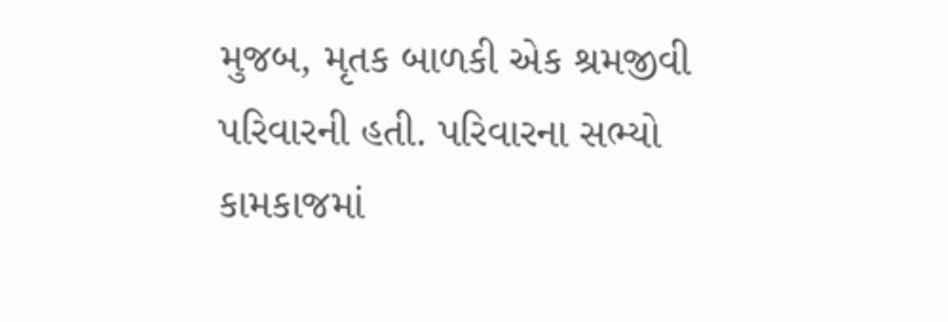મુજબ, મૃતક બાળકી એક શ્રમજીવી પરિવારની હતી. પરિવારના સભ્યો કામકાજમાં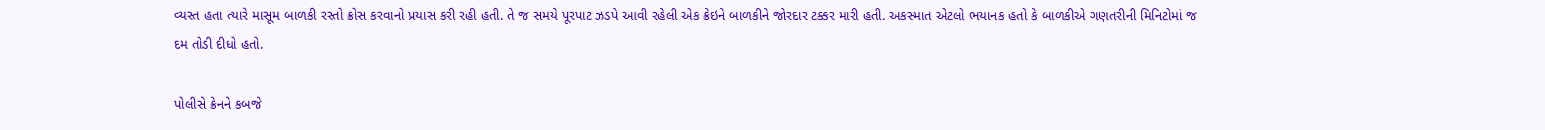વ્યસ્ત હતા ત્યારે માસૂમ બાળકી રસ્તો ક્રોસ કરવાનો પ્રયાસ કરી રહી હતી. તે જ સમયે પૂરપાટ ઝડપે આવી રહેલી એક ક્રેઇને બાળકીને જોરદાર ટક્કર મારી હતી. અકસ્માત એટલો ભયાનક હતો કે બાળકીએ ગણતરીની મિનિટોમાં જ દમ તોડી દીધો હતો.

પોલીસે ક્રેનને કબજે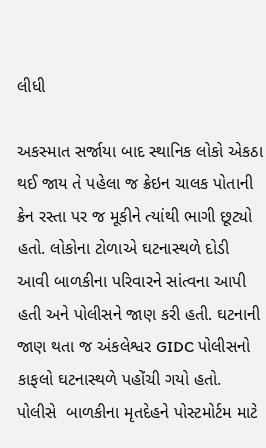લીધી

અકસ્માત સર્જાયા બાદ સ્થાનિક લોકો એકઠા થઈ જાય તે પહેલા જ ક્રેઇન ચાલક પોતાની ક્રેન રસ્તા પર જ મૂકીને ત્યાંથી ભાગી છૂટ્યો હતો. લોકોના ટોળાએ ઘટનાસ્થળે દોડી આવી બાળકીના પરિવારને સાંત્વના આપી હતી અને પોલીસને જાણ કરી હતી. ઘટનાની જાણ થતા જ અંકલેશ્વર GIDC પોલીસનો કાફલો ઘટનાસ્થળે પહોંચી ગયો હતો. પોલીસે  બાળકીના મૃતદેહને પોસ્ટમોર્ટમ માટે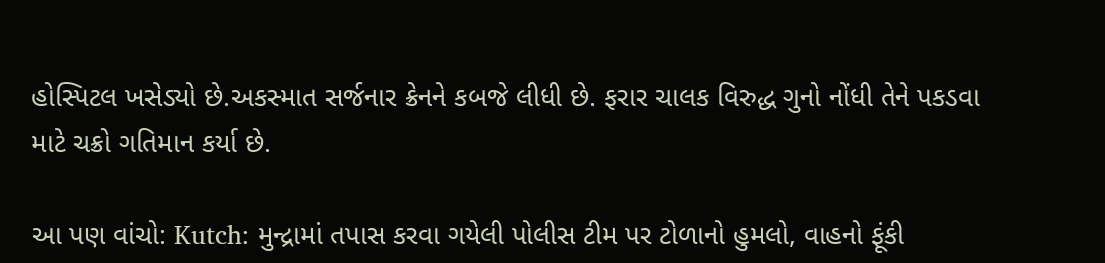હોસ્પિટલ ખસેડ્યો છે.અકસ્માત સર્જનાર ક્રેનને કબજે લીધી છે. ફરાર ચાલક વિરુદ્ધ ગુનો નોંધી તેને પકડવા માટે ચક્રો ગતિમાન કર્યા છે.

આ પણ વાંચો: Kutch: મુન્દ્રામાં તપાસ કરવા ગયેલી પોલીસ ટીમ પર ટોળાનો હુમલો, વાહનો ફૂંકી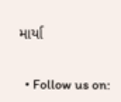માર્યા


  • Follow us on: